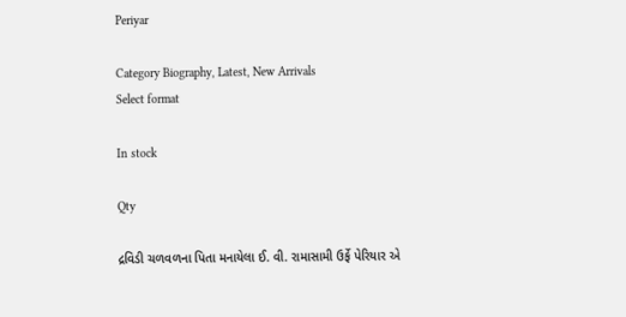Periyar

Category Biography, Latest, New Arrivals
Select format

In stock

Qty

દ્રવિડી ચળવળના પિતા મનાયેલા ઈ. વી. રામાસામી ઉર્ફે પેરિયાર એ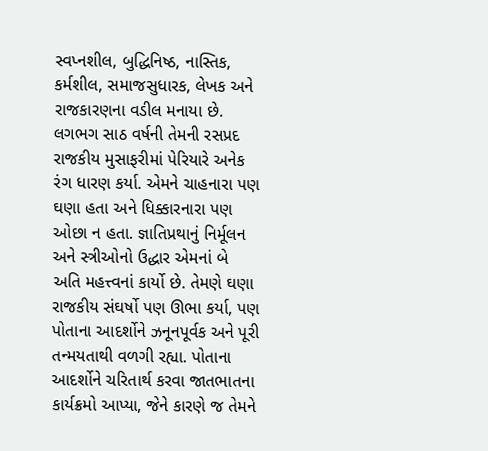સ્વપ્નશીલ, બુદ્ધિનિષ્ઠ, નાસ્તિક, કર્મશીલ, સમાજસુધારક, લેખક અને રાજકારણના વડીલ મનાયા છે. લગભગ સાઠ વર્ષની તેમની રસપ્રદ રાજકીય મુસાફરીમાં પેરિયારે અનેક રંગ ધારણ કર્યા. એમને ચાહનારા પણ ઘણા હતા અને ધિક્કારનારા પણ ઓછા ન હતા. જ્ઞાતિપ્રથાનું નિર્મૂલન અને સ્ત્રીઓનો ઉદ્ધાર એમનાં બે અતિ મહત્ત્વનાં કાર્યો છે. તેમણે ઘણા રાજકીય સંઘર્ષો પણ ઊભા કર્યા, પણ પોતાના આદર્શોને ઝનૂનપૂર્વક અને પૂરી તન્મયતાથી વળગી રહ્યા. પોતાના આદર્શોને ચરિતાર્થ કરવા જાતભાતના કાર્યક્રમો આપ્યા, જેને કારણે જ તેમને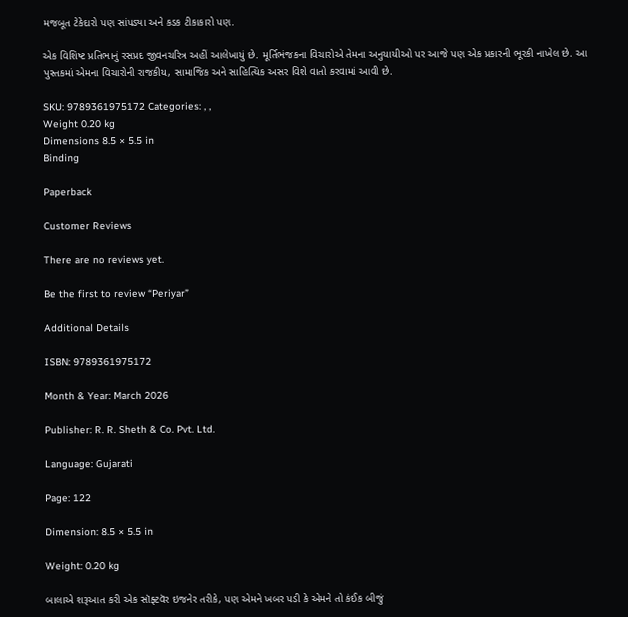મજબૂત ટેકેદારો પણ સાંપડ્યા અને કડક ટીકાકારો પણ.

એક વિશિષ્ટ પ્રતિભાનું રસપ્રદ જીવનચરિત્ર અહીં આલેખાયું છે. મૂર્તિભંજકના વિચારોએ તેમના અનુયાયીઓ પર આજે પણ એક પ્રકારની ભૂરકી નાખેલ છે. આ પુસ્તકમાં એમના વિચારોની રાજકીય, સામાજિક અને સાહિત્યિક અસર વિશે વાતો કરવામાં આવી છે.

SKU: 9789361975172 Categories: , ,
Weight 0.20 kg
Dimensions 8.5 × 5.5 in
Binding

Paperback

Customer Reviews

There are no reviews yet.

Be the first to review “Periyar”

Additional Details

ISBN: 9789361975172

Month & Year: March 2026

Publisher: R. R. Sheth & Co. Pvt. Ltd.

Language: Gujarati

Page: 122

Dimension: 8.5 × 5.5 in

Weight: 0.20 kg

બાલાએ શરૂઆત કરી એક સૉફ્ટવૅર ઇજનેર તરીકે, પણ એમને ખબર પડી કે એમને તો કંઈક બીજું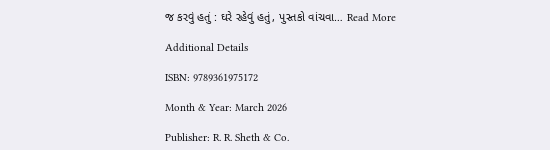જ કરવું હતું : ઘરે રહેવું હતું, પુસ્તકો વાંચવા… Read More

Additional Details

ISBN: 9789361975172

Month & Year: March 2026

Publisher: R. R. Sheth & Co.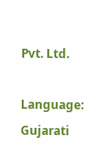Pvt. Ltd.

Language: Gujarati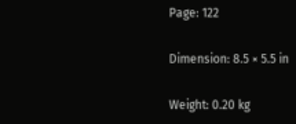Page: 122

Dimension: 8.5 × 5.5 in

Weight: 0.20 kg